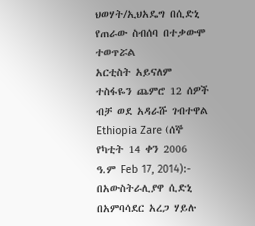ህወሃት/ኢህአዴግ በሲድኒ የጠራው ስብሰባ በተቃውሞ ተወጥሯል
አርቲስት አይናለም ተስፋዬን ጨምሮ 12 ሰዎች ብቻ ወደ አዳራሹ ገብተዋል
Ethiopia Zare (ሰኞ የካቲት 14 ቀን 2006 ዓ.ም Feb 17, 2014):- በአውስትራሊያዋ ሲድኒ በአምባሳደር አረጋ ሃይሉ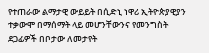የተጠራው ልማታዊ ውይይት በሲድኒ ነዋሪ ኢትዮጵያዊያን ተቃውሞ በማሰማት ላይ መሆንቸውንና የመንግስት ደጋፊዎች በቦታው ለመታየት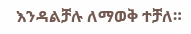እንዳልቻሉ ለማወቅ ተቻለ።